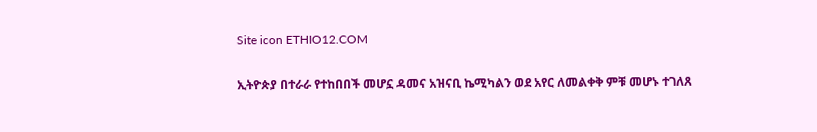Site icon ETHIO12.COM

ኢትዮጵያ በተራራ የተከበበች መሆኗ ዳመና አዝናቢ ኬሚካልን ወደ አየር ለመልቀቅ ምቹ መሆኑ ተገለጸ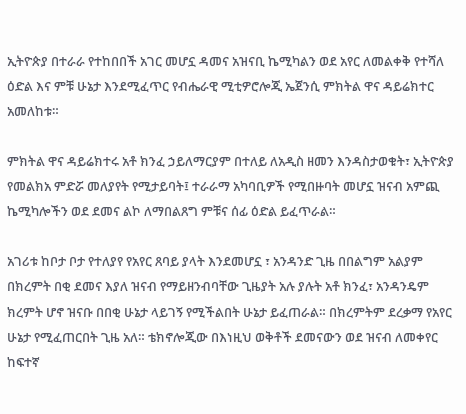ኢትዮጵያ በተራራ የተከበበች አገር መሆኗ ዳመና አዝናቢ ኬሚካልን ወደ አየር ለመልቀቅ የተሻለ ዕድል እና ምቹ ሁኔታ እንደሚፈጥር የብሔራዊ ሚቲዎሮሎጂ ኤጀንሲ ምክትል ዋና ዳይሬክተር አመለከቱ።

ምክትል ዋና ዳይሬክተሩ አቶ ክንፈ ኃይለማርያም በተለይ ለአዲስ ዘመን እንዳስታወቁት፣ ኢትዮጵያ የመልክአ ምድሯ መለያየት የሚታይባት፤ ተራራማ አካባቢዎች የሚበዙባት መሆኗ ዝናብ አምጪ ኬሚካሎችን ወደ ደመና ልኮ ለማበልጸግ ምቹና ሰፊ ዕድል ይፈጥራል።

አገሪቱ ከቦታ ቦታ የተለያየ የአየር ጸባይ ያላት እንደመሆኗ ፣ አንዳንድ ጊዜ በበልግም አልያም በክረምት በቂ ደመና እያለ ዝናብ የማይዘንብባቸው ጊዜያት አሉ ያሉት አቶ ክንፈ፣ አንዳንዴም ክረምት ሆኖ ዝናቡ በበቂ ሁኔታ ላይገኝ የሚችልበት ሁኔታ ይፈጠራል። በክረምትም ደረቃማ የአየር ሁኔታ የሚፈጠርበት ጊዜ አለ። ቴክኖሎጂው በእነዚህ ወቅቶች ደመናውን ወደ ዝናብ ለመቀየር ከፍተኛ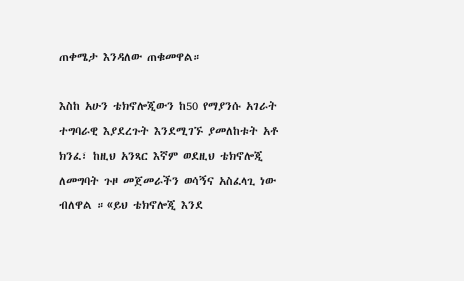ጠቀሜታ እንዳለው ጠቁመዋል።

እስከ አሁን ቴክኖሎጂውን ከ50 የማያንሱ አገራት ተግባራዊ እያደረጉት እንደሚገኙ ያመለከቱት አቶ ክንፈ፣ ከዚህ አንጻር እኛም ወደዚህ ቴክኖሎጂ ለመግባት ጉዞ መጀመራችን ወሳኝና አስፈላጊ ነው ብለዋል ።«ይህ ቴክኖሎጂ እንደ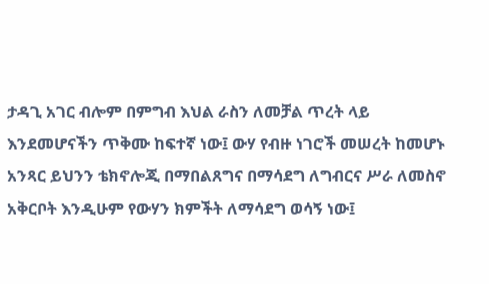ታዳጊ አገር ብሎም በምግብ እህል ራስን ለመቻል ጥረት ላይ እንደመሆናችን ጥቅሙ ከፍተኛ ነው፤ ውሃ የብዙ ነገሮች መሠረት ከመሆኑ አንጻር ይህንን ቴክኖሎጂ በማበልጸግና በማሳደግ ለግብርና ሥራ ለመስኖ አቅርቦት እንዲሁም የውሃን ክምችት ለማሳደግ ወሳኝ ነው፤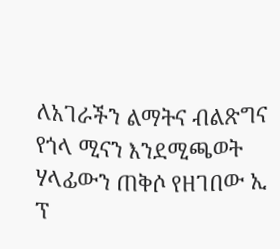ለአገራችን ልማትና ብልጽግና የጎላ ሚናን እንደሚጫወት ሃላፊውን ጠቅሶ የዘገበው ኢ ፕ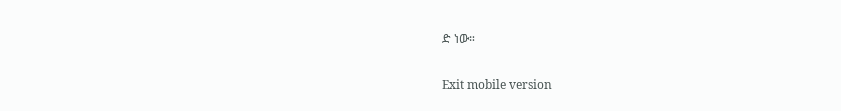ድ ነው።


Exit mobile version